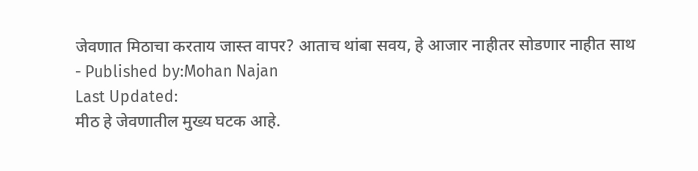जेवणात मिठाचा करताय जास्त वापर? आताच थांबा सवय, हे आजार नाहीतर सोडणार नाहीत साथ
- Published by:Mohan Najan
Last Updated:
मीठ हे जेवणातील मुख्य घटक आहे.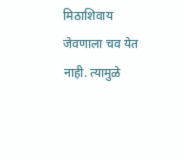मिठाशिवाय जेवणाला चव येत नाही. त्यामुळे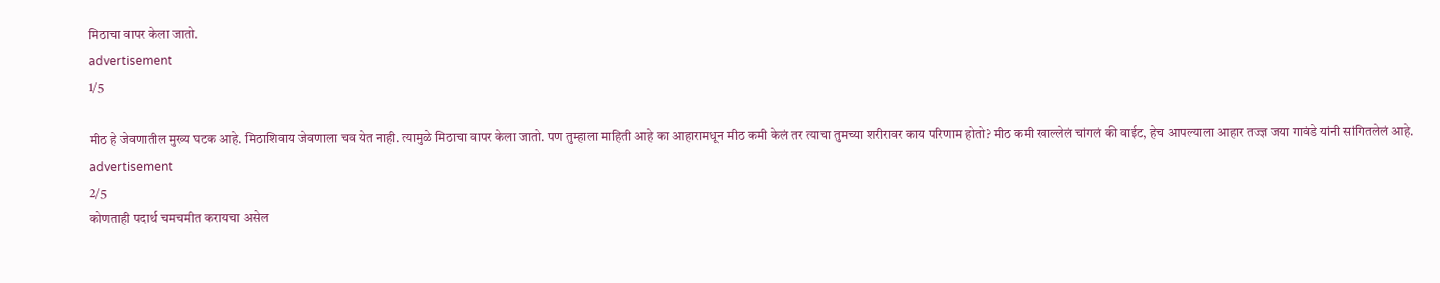मिठाचा वापर केला जातो.
advertisement
1/5

मीठ हे जेवणातील मुख्य घटक आहे. मिठाशिवाय जेवणाला चव येत नाही. त्यामुळे मिठाचा वापर केला जातो. पण तुम्हाला माहिती आहे का आहारामधून मीठ कमी केलं तर त्याचा तुमच्या शरीरावर काय परिणाम होतो? मीठ कमी खाल्लेलं चांगलं की वाईट, हेच आपल्याला आहार तज्ज्ञ जया गावंडे यांनी सांगितलेलं आहे.
advertisement
2/5
कोणताही पदार्थ चमचमीत करायचा असेल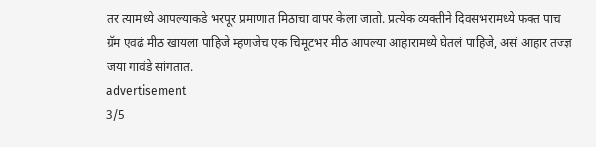तर त्यामध्ये आपल्याकडे भरपूर प्रमाणात मिठाचा वापर केला जातो. प्रत्येक व्यक्तीने दिवसभरामध्ये फक्त पाच ग्रॅम एवढं मीठ खायला पाहिजे म्हणजेच एक चिमूटभर मीठ आपल्या आहारामध्ये घेतलं पाहिजे, असं आहार तज्ज्ञ जया गावंडे सांगतात.
advertisement
3/5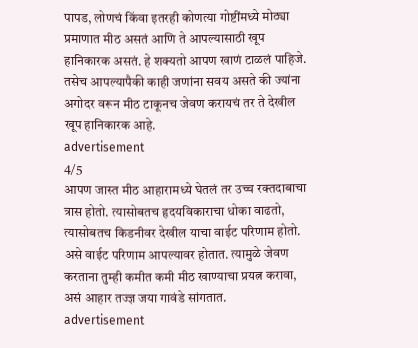पापड, लोणचं किंवा इतरही कोणत्या गोष्टींमध्ये मोठ्या प्रमाणात मीठ असतं आणि ते आपल्यासाठी खूप हानिकारक असतं. हे शक्यतो आपण खाणं टाळलं पाहिजे. तसेच आपल्यापैकी काही जणांना सवय असते की ज्यांना अगोदर वरून मीठ टाकूनच जेवण करायचं तर ते देखील खूप हानिकारक आहे.
advertisement
4/5
आपण जास्त मीठ आहारामध्ये घेतलं तर उच्च रक्तदाबाचा त्रास होतो. त्यासोबतच हृदयविकाराचा धोका वाढतो, त्यासोबतच किडनीवर देखील याचा वाईट परिणाम होतो. असे वाईट परिणाम आपल्यावर होतात. त्यामुळे जेवण करताना तुम्ही कमीत कमी मीठ खाण्याचा प्रयत्न करावा, असं आहार तज्ज्ञ जया गावंडे सांगतात.
advertisement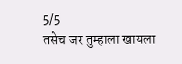5/5
तसेच जर तुम्हाला खायला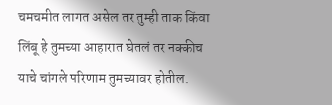चमचमीत लागत असेल तर तुम्ही ताक किंवा लिंबू हे तुमच्या आहारात घेतलं तर नक्कीच याचे चांगले परिणाम तुमच्यावर होतील.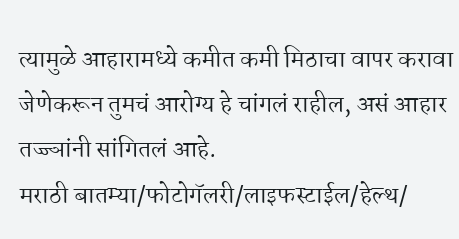त्यामुळे आहारामध्ये कमीत कमी मिठाचा वापर करावा जेणेकरून तुमचं आरोग्य हे चांगलं राहील, असं आहार तज्ज्ञांनी सांगितलं आहे.
मराठी बातम्या/फोटोगॅलरी/लाइफस्टाईल/हेल्थ/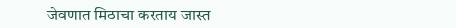जेवणात मिठाचा करताय जास्त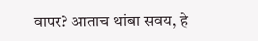वापर? आताच थांबा सवय, हे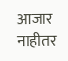आजार नाहीतर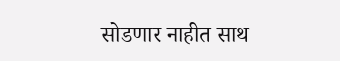सोडणार नाहीत साथ